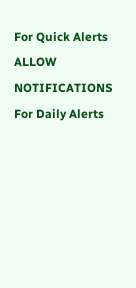For Quick Alerts
ALLOW NOTIFICATIONS
For Daily Alerts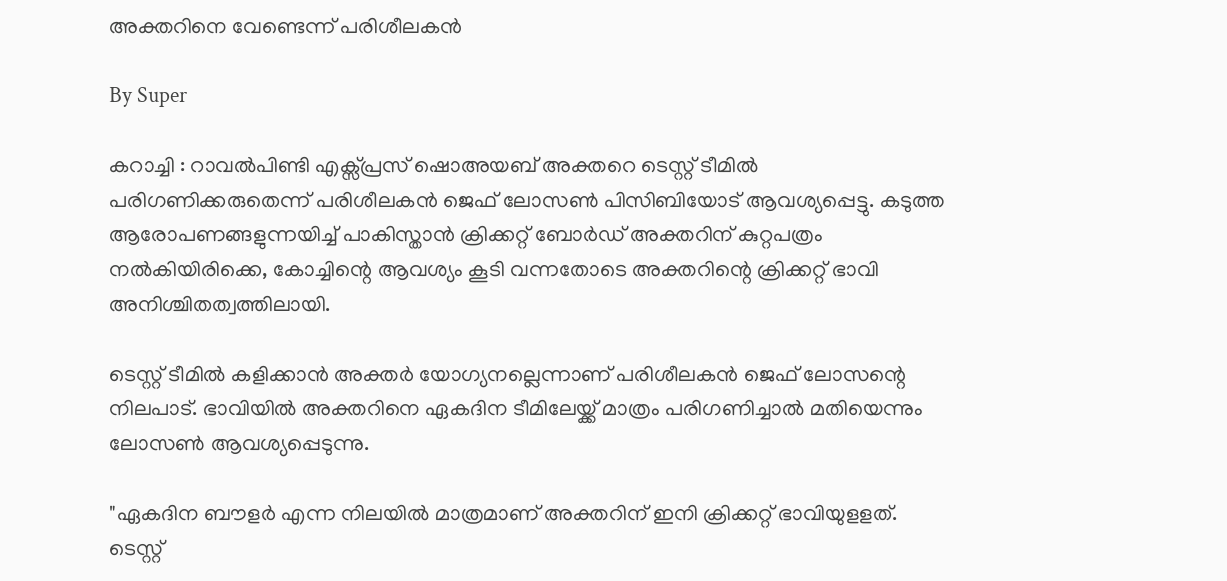അക്തറിനെ വേണ്ടെന്ന് പരിശീലകന്‍

By Super

കറാച്ചി : റാവല്‍പിണ്ടി എക്സ്പ്രസ് ഷൊഅയ‍ബ് അക്തറെ ടെസ്റ്റ് ടീമില്‍ പരിഗണിക്കരുതെന്ന് പരിശീലകന്‍ ജെഫ് ലോസണ്‍ പിസിബിയോട് ആവശ്യപ്പെട്ടു. കടുത്ത ആരോപണങ്ങളുന്നയിച്ച് പാകിസ്താന്‍ ക്രിക്കറ്റ് ബോര്‍ഡ് അക്തറിന് കുറ്റപത്രം നല്‍കിയിരിക്കെ, കോച്ചിന്റെ ആവശ്യം കൂടി വന്നതോടെ അക്തറിന്റെ ക്രിക്കറ്റ് ഭാവി അനിശ്ചിതത്വത്തിലായി.

ടെസ്റ്റ് ടീമില്‍ കളിക്കാന്‍ അക്തര്‍ യോഗ്യനല്ലെന്നാണ് പരിശീലകന്‍ ജെഫ് ലോസന്റെ നിലപാട്. ഭാവിയില്‍ അക്തറിനെ ഏകദിന ടീമിലേയ്ക്ക് മാത്രം പരിഗണിച്ചാല്‍ മതിയെന്നും ലോസണ്‍ ആവശ്യപ്പെടുന്നു.

"ഏകദിന ബൗളര്‍ എന്ന നിലയില്‍ മാത്രമാണ് അക്തറിന് ഇനി ക്രിക്കറ്റ് ഭാവിയുളളത്. ടെസ്റ്റ്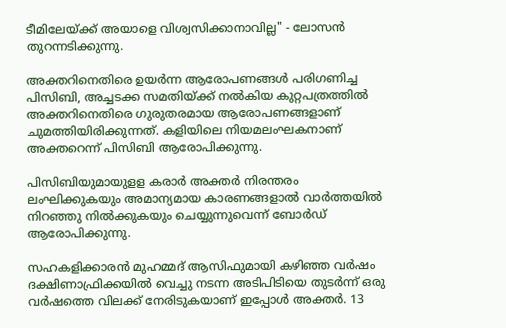ടീമിലേയ്ക്ക് അയാളെ വിശ്വസിക്കാനാവില്ല" - ലോസന്‍ തുറന്നടിക്കുന്നു.

അക്തറിനെതിരെ ഉയര്‍ന്ന ആരോപണങ്ങള്‍ പരിഗണിച്ച പിസിബി, അച്ചടക്ക സമതിയ്ക്ക് നല്‍കിയ കുറ്റപത്രത്തില്‍ അക്തറിനെതിരെ ഗുരുതരമായ ആരോപണങ്ങളാണ് ചുമത്തിയിരിക്കുന്നത്. കളിയിലെ നിയമലംഘകനാണ് അക്തറെന്ന് പിസിബി ആരോപിക്കുന്നു.

പിസിബിയുമായുളള കരാര്‍ അക്തര്‍ നിരന്തരം ലംഘിക്കുകയും അമാന്യമായ കാരണങ്ങളാല്‍ വാര്‍ത്തയില്‍ നിറഞ്ഞു നില്‍ക്കുകയും ചെയ്യുന്നുവെന്ന് ബോര്‍ഡ് ആരോപിക്കുന്നു.

സഹകളിക്കാരന്‍ മുഹമ്മദ് ആസിഫുമായി കഴിഞ്ഞ വര്‍ഷം ദക്ഷിണാഫ്രിക്കയില്‍ വെച്ചു നടന്ന അടിപിടിയെ തുടര്‍ന്ന് ഒരു വര്‍ഷത്തെ വിലക്ക് നേരിടുകയാണ് ഇപ്പോള്‍ അക്തര്‍. 13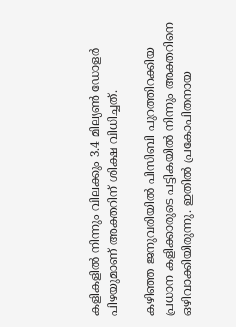കളികളില്‍ നിന്നും വിലക്കും 3.4 മില്യണ്‍ ഡോളര്‍ പിഴയുമാണ് അക്തറിന് ശിക്ഷ വിധിച്ചത്.

കഴിഞ്ഞ ജനുവരിയില്‍ പിസിബി പുറത്തിറക്കിയ പ്രധാന കളിക്കാരുടെ പട്ടികയില്‍ നിന്നും അക്തറിനെ ഒഴിവാക്കിയിരുന്നു. ഇതില്‍ പ്രകോപിതനായ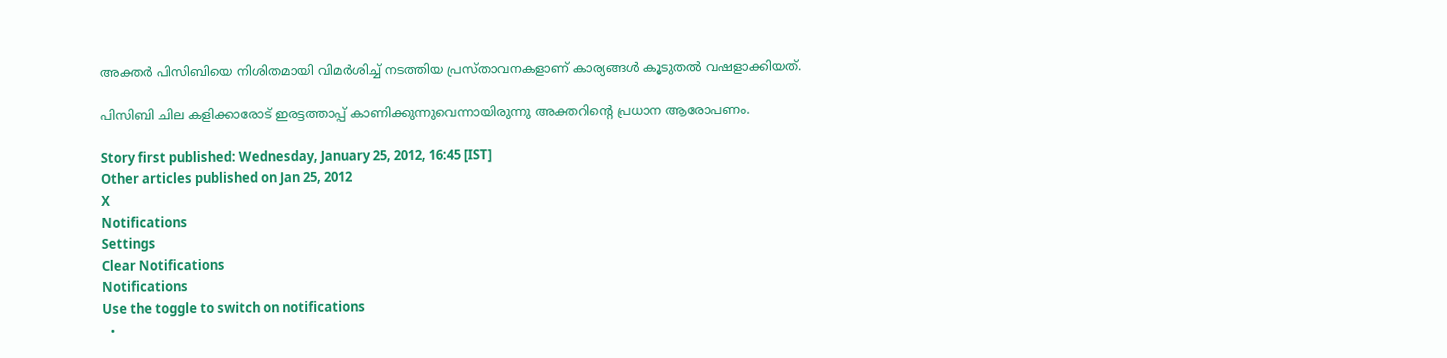അക്തര്‍ പിസിബിയെ നിശിതമായി വിമര്‍ശിച്ച് നടത്തിയ പ്രസ്താവനകളാണ് കാര്യങ്ങള്‍ കൂടുതല്‍ വഷളാക്കിയത്.

പിസിബി ചില കളിക്കാരോട് ഇരട്ടത്താപ്പ് കാണിക്കുന്നുവെന്നായിരുന്നു അക്തറിന്റെ പ്രധാന ആരോപണം.

Story first published: Wednesday, January 25, 2012, 16:45 [IST]
Other articles published on Jan 25, 2012
X
Notifications
Settings
Clear Notifications
Notifications
Use the toggle to switch on notifications
  •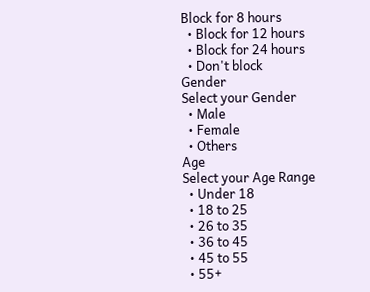Block for 8 hours
  • Block for 12 hours
  • Block for 24 hours
  • Don't block
Gender
Select your Gender
  • Male
  • Female
  • Others
Age
Select your Age Range
  • Under 18
  • 18 to 25
  • 26 to 35
  • 36 to 45
  • 45 to 55
  • 55+